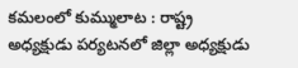కమలంలో కుమ్ములాట : రాష్ట్ర అధ్యక్షుడు పర్యటనలో జిల్లా అధ్యక్షుడు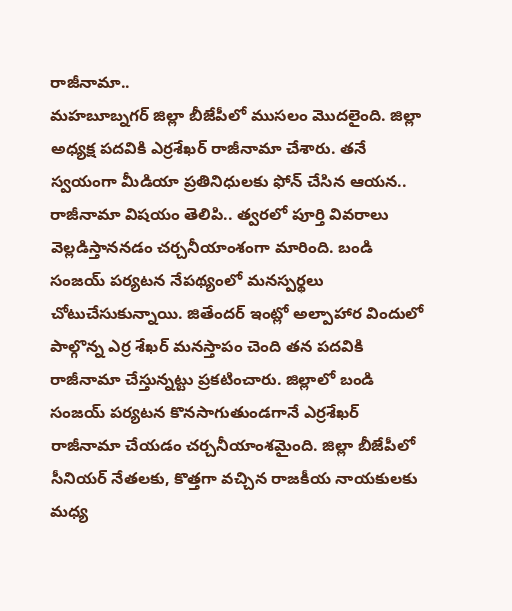రాజీనామా..
మహబూబ్నగర్ జిల్లా బీజేపీలో ముసలం మొదలైంది. జిల్లా అధ్యక్ష పదవికి ఎర్రశేఖర్ రాజీనామా చేశారు. తనే స్వయంగా మీడియా ప్రతినిధులకు ఫోన్ చేసిన ఆయన.. రాజీనామా విషయం తెలిపి.. త్వరలో పూర్తి వివరాలు వెల్లడిస్తాననడం చర్చనీయాంశంగా మారింది. బండి సంజయ్ పర్యటన నేపథ్యంలో మనస్పర్థలు చోటుచేసుకున్నాయి. జితేందర్ ఇంట్లో అల్పాహార విందులో పాల్గొన్న ఎర్ర శేఖర్ మనస్తాపం చెంది తన పదవికి రాజీనామా చేస్తున్నట్టు ప్రకటించారు. జిల్లాలో బండి సంజయ్ పర్యటన కొనసాగుతుండగానే ఎర్రశేఖర్ రాజీనామా చేయడం చర్చనీయాంశమైంది. జిల్లా బీజేపీలో సీనియర్ నేతలకు, కొత్తగా వచ్చిన రాజకీయ నాయకులకు మధ్య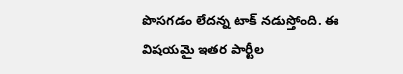పొసగడం లేదన్న టాక్ నడుస్తోంది. ఈ విషయమై ఇతర పార్టీల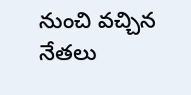నుంచి వచ్చిన నేతలు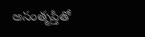అసంతృప్తితో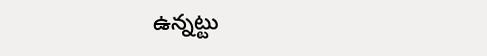ఉన్నట్టు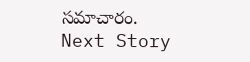సమాచారం.
Next Story